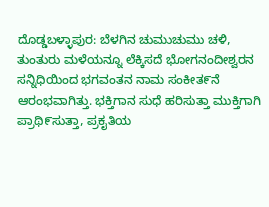ದೊಡ್ಡಬಳ್ಳಾಪುರ: ಬೆಳಗಿನ ಚುಮುಚುಮು ಚಳಿ, ತುಂತುರು ಮಳೆಯನ್ನೂ ಲೆಕ್ಕಿಸದೆ ಭೋಗನಂದೀಶ್ವರನ ಸನ್ನಿಧಿಯಿಂದ ಭಗವಂತನ ನಾಮ ಸಂಕೀತ೯ನೆ ಆರಂಭವಾಗಿತ್ತು. ಭಕ್ತಿಗಾನ ಸುಧೆ ಹರಿಸುತ್ತಾ ಮುಕ್ತಿಗಾಗಿ ಪ್ರಾಥಿ೯ಸುತ್ತಾ, ಪ್ರಕೖತಿಯ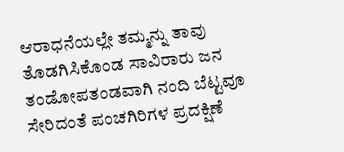ಆರಾಧನೆಯಲ್ಲೇ ತಮ್ಮನ್ನು ತಾವು ತೊಡಗಿಸಿಕೊಂಡ ಸಾವಿರಾರು ಜನ ತಂಡೋಪತಂಡವಾಗಿ ನಂದಿ ಬೆಟ್ಟವೂ ಸೇರಿದಂತೆ ಪಂಚಗಿರಿಗಳ ಪ್ರದಕ್ಷಿಣೆ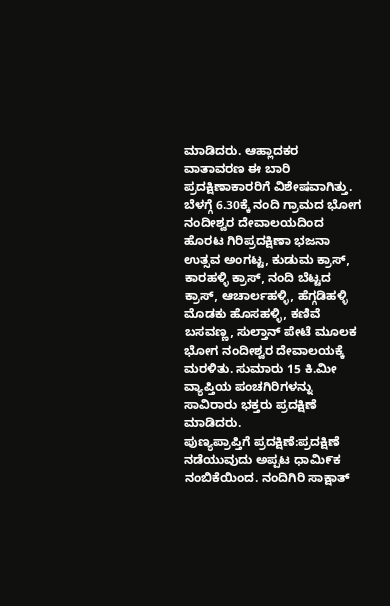ಮಾಡಿದರು. ಆಹ್ಲಾದಕರ ವಾತಾವರಣ ಈ ಬಾರಿ ಪ್ರದಕ್ಷಿಣಾಕಾರರಿಗೆ ವಿಶೇಷವಾಗಿತ್ತು.
ಬೆಳಗ್ಗೆ 6.30ಕ್ಕೆ ನಂದಿ ಗ್ರಾಮದ ಭೋಗ ನಂದೀಶ್ವರ ದೇವಾಲಯದಿಂದ ಹೊರಟ ಗಿರಿಪ್ರದಕ್ಷಿಣಾ ಭಜನಾ ಉತ್ಸವ ಅಂಗಟ್ಟ, ಕುಡುಮ ಕ್ರಾಸ್, ಕಾರಹಳ್ಳಿ ಕ್ರಾಸ್, ನಂದಿ ಬೆಟ್ಟದ ಕ್ರಾಸ್, ಆಚಾರ್ಲಹಳ್ಳಿ, ಹೆಗ್ಗಡಿಹಳ್ಳಿ ಮೊಡಕು ಹೊಸಹಳ್ಳಿ, ಕಣಿವೆ ಬಸವಣ್ಣ, ಸುಲ್ತಾನ್ ಪೇಟೆ ಮೂಲಕ ಭೋಗ ನಂದೀಶ್ವರ ದೇವಾಲಯಕ್ಕೆ ಮರಳಿತು. ಸುಮಾರು 15 ಕಿ.ಮೀ ವ್ಯಾಪ್ತಿಯ ಪಂಚಗಿರಿಗಳನ್ನು ಸಾವಿರಾರು ಭಕ್ತರು ಪ್ರದಕ್ಷಿಣೆ ಮಾಡಿದರು.
ಪುಣ್ಯಪ್ರಾಪ್ತಿಗೆ ಪ್ರದಕ್ಷಿಣೆ:ಪ್ರದಕ್ಷಿಣೆ ನಡೆಯುವುದು ಅಪ್ಪಟ ಧಾಮಿ೯ಕ ನಂಬಿಕೆಯಿಂದ. ನಂದಿಗಿರಿ ಸಾಕ್ಷಾತ್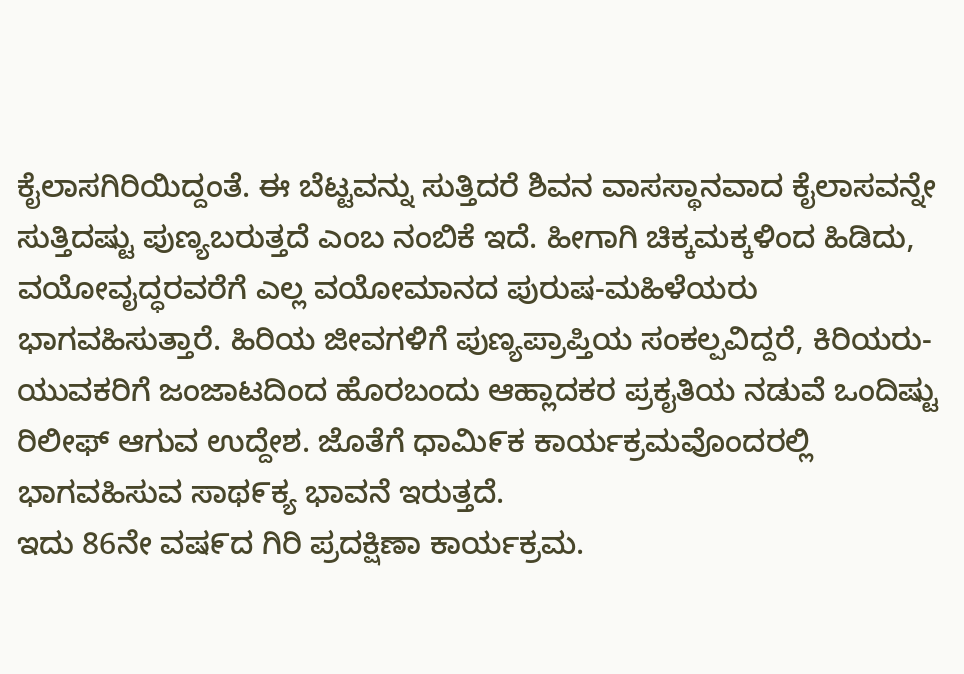ಕೈಲಾಸಗಿರಿಯಿದ್ದಂತೆ. ಈ ಬೆಟ್ಟವನ್ನು ಸುತ್ತಿದರೆ ಶಿವನ ವಾಸಸ್ಥಾನವಾದ ಕೈಲಾಸವನ್ನೇ ಸುತ್ತಿದಷ್ಟು ಪುಣ್ಯಬರುತ್ತದೆ ಎಂಬ ನಂಬಿಕೆ ಇದೆ. ಹೀಗಾಗಿ ಚಿಕ್ಕಮಕ್ಕಳಿಂದ ಹಿಡಿದು, ವಯೋವೖದ್ಧರವರೆಗೆ ಎಲ್ಲ ವಯೋಮಾನದ ಪುರುಷ-ಮಹಿಳೆಯರು ಭಾಗವಹಿಸುತ್ತಾರೆ. ಹಿರಿಯ ಜೀವಗಳಿಗೆ ಪುಣ್ಯಪ್ರಾಪ್ತಿಯ ಸಂಕಲ್ಪವಿದ್ದರೆ, ಕಿರಿಯರು-ಯುವಕರಿಗೆ ಜಂಜಾಟದಿಂದ ಹೊರಬಂದು ಆಹ್ಲಾದಕರ ಪ್ರಕೖತಿಯ ನಡುವೆ ಒಂದಿಷ್ಟು ರಿಲೀಫ್ ಆಗುವ ಉದ್ದೇಶ. ಜೊತೆಗೆ ಧಾಮಿ೯ಕ ಕಾರ್ಯಕ್ರಮವೊಂದರಲ್ಲಿ ಭಾಗವಹಿಸುವ ಸಾಥ೯ಕ್ಯ ಭಾವನೆ ಇರುತ್ತದೆ.
ಇದು 86ನೇ ವಷ೯ದ ಗಿರಿ ಪ್ರದಕ್ಷಿಣಾ ಕಾರ್ಯಕ್ರಮ.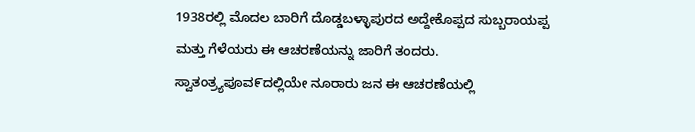1938ರಲ್ಲಿ ಮೊದಲ ಬಾರಿಗೆ ದೊಡ್ಡಬಳ್ಳಾಪುರದ ಅದ್ದೇಕೊಪ್ಪದ ಸುಬ್ಬರಾಯಪ್ಪ ಮತ್ತು ಗೆಳೆಯರು ಈ ಆಚರಣೆಯನ್ನು ಜಾರಿಗೆ ತಂದರು. ಸ್ವಾತಂತ್ರ್ಯಪೂವ೯ದಲ್ಲಿಯೇ ನೂರಾರು ಜನ ಈ ಆಚರಣೆಯಲ್ಲಿ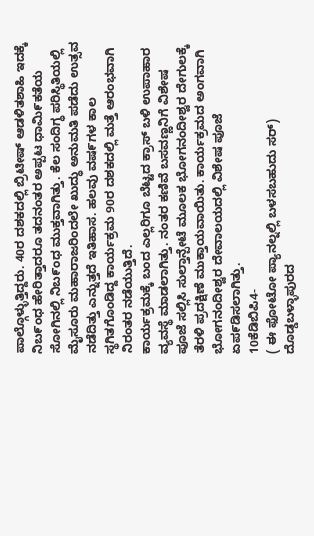ಪಾಲ್ಗೊಳ್ಳುತ್ತಿದ್ದರು. 40ರ ದಶಕದಲ್ಲಿ ಬ್ರಿಟೀಷ್ ಆಡಳಿತಶಾಹಿ ಇದಕ್ಕೆ ನಿಬ೯ಂಧ ಹೇರಿತ್ತಾದರೂ ತದನಂತರ ಅಪ್ಪಟ ಧಾಮಿ೯ಕತೆಯ ಸೋಗಿನಲ್ಲಿ ನಿಬ೯ಂಧ ಮುಕ್ತವಾಗಿತ್ತು. ಕೆಲ ಸಂದಿಗ್ಧ ಪರಿಸ್ಥಿತಿಯಲ್ಲಿ ಮೈಸೂರು ಮಹಾರಾಜರಿಂದಲೇ ಖುದ್ಧು ಅನುಮತಿ ಪಡೆದು ಉತ್ಸವ ನಡೆದಿತ್ತು ಎನ್ನುತ್ತದೆ ಇತಿಹಾಸ. ಹಲವು ವಷ೯ಗಳ ಕಾಲ ಸ್ಥಗಿತಗೊಂಡಿದ್ದ ಕಾರ್ಯಕ್ರಮ 90ರ ದಶಕದಲ್ಲಿ ಮತ್ತೆ ಆರಂಭವಾಗಿ ನಿರಂತರ ನಡೆಯುತ್ತಿದೆ.
ಕಾರ್ಯಕ್ರಮಕ್ಕೆ ಬಂದ ಎಲ್ಲರಿಗೂ ಬೆಟ್ಟದ ಕ್ರಾಸ್ ಬಳಿ ಉಪಾಹಾರ ವ್ಯವಸ್ಥೆ ಮಾಡಲಾಗಿತ್ತು. ನಂತರ ಕಣಿವೆ ಬಸವಣ್ಣನಿಗೆ ವಿಶೇಷ ಪೂಜೆ ಸಲ್ಲಿಸಿ ಸುಲ್ತಾನ್ಪೇಟೆ ಮೂಲಕ ಭೋಗನಂದೀಶ್ವರ ದೇಗುಲಕ್ಕೆ ತೆರಳಿ ಪ್ರದಕ್ಷಿಣೆ ಮುಕ್ತಾಯವಾಯಿತು. ಕಾರ್ಯಕ್ರಮದ ಅಂಗವಾಗಿ ಭೋಗನಂದೀಶ್ವರ ದೇವಾಲಯದಲ್ಲಿ ವಿಶೇಷ ಪೂಜೆ ಏಪ೯ಡಿಸಲಾಗಿತ್ತು.
10ಕೆಡಿಬಿಪಿ4-
( ಈ ಫೋಟೋ ಪ್ಯಾನಲ್ನಲ್ಲಿ ಬಳಸಬಹುದು ಸರ್)
ದೊಡ್ಡಬಳ್ಳಾಪುರದ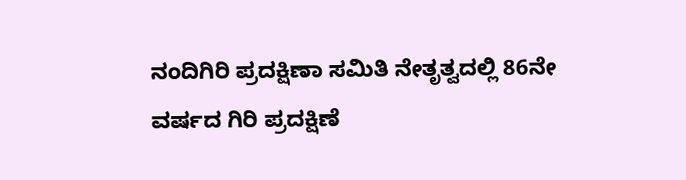ನಂದಿಗಿರಿ ಪ್ರದಕ್ಷಿಣಾ ಸಮಿತಿ ನೇತೃತ್ವದಲ್ಲಿ 86ನೇ ವರ್ಷದ ಗಿರಿ ಪ್ರದಕ್ಷಿಣೆ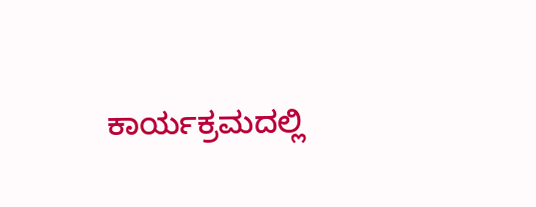ಕಾರ್ಯಕ್ರಮದಲ್ಲಿ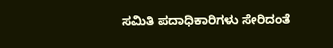ಸಮಿತಿ ಪದಾಧಿಕಾರಿಗಳು ಸೇರಿದಂತೆ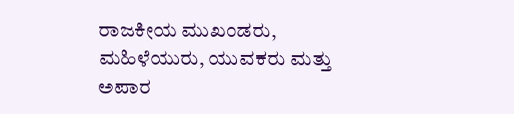ರಾಜಕೀಯ ಮುಖಂಡರು, ಮಹಿಳೆಯುರು, ಯುವಕರು ಮತ್ತು ಅಪಾರ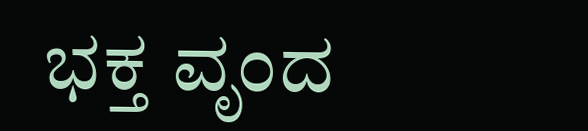ಭಕ್ತ ವೃಂದ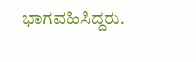ಭಾಗವಹಿಸಿದ್ದರು.